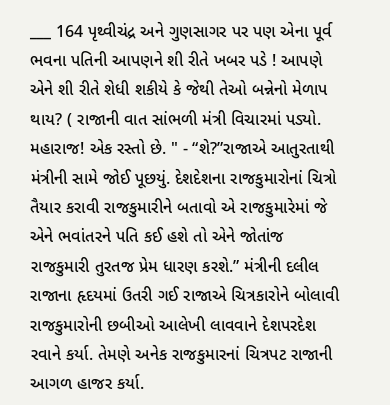___ 164 પૃથ્વીચંદ્ર અને ગુણસાગર પર પણ એના પૂર્વ ભવના પતિની આપણને શી રીતે ખબર પડે ! આપણે એને શી રીતે શેધી શકીયે કે જેથી તેઓ બન્નેનો મેળાપ થાય? ( રાજાની વાત સાંભળી મંત્રી વિચારમાં પડ્યો. મહારાજ! એક રસ્તો છે. " - “શે?”રાજાએ આતુરતાથી મંત્રીની સામે જોઈ પૂછયું. દેશદેશના રાજકુમારોનાં ચિત્રો તૈયાર કરાવી રાજકુમારીને બતાવો એ રાજકુમારેમાં જે એને ભવાંતરને પતિ કઈ હશે તો એને જોતાંજ રાજકુમારી તુરતજ પ્રેમ ધારણ કરશે.” મંત્રીની દલીલ રાજાના હૃદયમાં ઉતરી ગઈ રાજાએ ચિત્રકારોને બોલાવી રાજકુમારોની છબીઓ આલેખી લાવવાને દેશપરદેશ રવાને કર્યા. તેમણે અનેક રાજકુમારનાં ચિત્રપટ રાજાની આગળ હાજર કર્યા.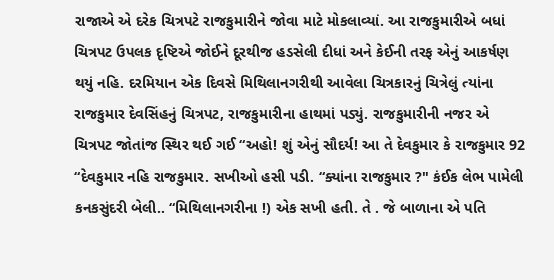રાજાએ એ દરેક ચિત્રપટે રાજકુમારીને જોવા માટે મોકલાવ્યાં. આ રાજકુમારીએ બધાં ચિત્રપટ ઉપલક દૃષ્ટિએ જોઈને દૂરથીજ હડસેલી દીધાં અને કેઈની તરફ એનું આકર્ષણ થયું નહિ. દરમિયાન એક દિવસે મિથિલાનગરીથી આવેલા ચિત્રકારનું ચિત્રેલું ત્યાંના રાજકુમાર દેવસિંહનું ચિત્રપટ, રાજકુમારીના હાથમાં પડ્યું. રાજકુમારીની નજર એ ચિત્રપટ જોતાંજ સ્થિર થઈ ગઈ “અહો! શું એનું સૌદર્ય! આ તે દેવકુમાર કે રાજકુમાર 92 “દેવકુમાર નહિ રાજકુમાર. સખીઓ હસી પડી. “ક્યાંના રાજકુમાર ?" કંઈક લેભ પામેલી કનકસુંદરી બેલી.. “મિથિલાનગરીના !) એક સખી હતી. તે . જે બાળાના એ પતિ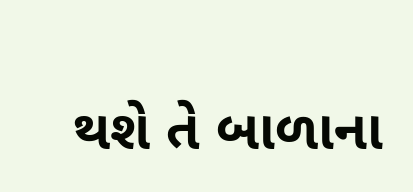થશે તે બાળાના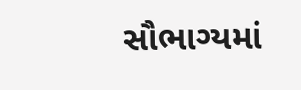સૌભાગ્યમાં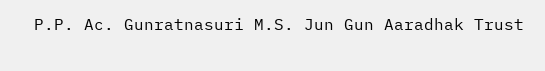P.P. Ac. Gunratnasuri M.S. Jun Gun Aaradhak Trust